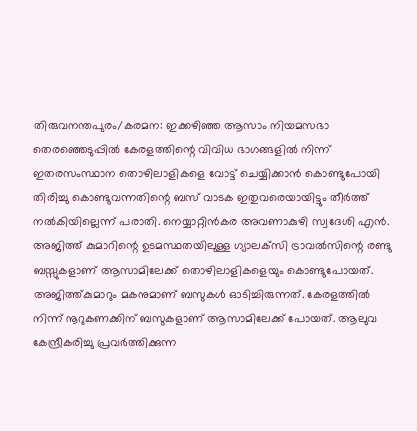തിരുവനന്തപുരം/കരമന: ഇക്കഴിഞ്ഞ ആസാം നിയമസഭാ തെരഞ്ഞെടുപ്പില്‍ കേരളത്തിന്റെ വിവിധ ഭാഗങ്ങളില്‍ നിന്ന് ഇതരസംസ്ഥാന തൊഴിലാളികളെ വോട്ട് ചെയ്യിക്കാന്‍ കൊണ്ടുപോയി തിരിച്ചു കൊണ്ടുവന്നതിന്റെ ബസ് വാടക ഇതുവരെയായിട്ടും തീര്‍ത്ത് നല്‍കിയില്ലെന്ന് പരാതി. നെയ്യാറ്റിന്‍കര അവണാകുഴി സ്വദേശി എന്‍. അജിത്ത് കുമാറിന്റെ ഉടമസ്ഥതയിലുള്ള ഗ്യാലക്‌സി ട്രാവല്‍സിന്റെ രണ്ടു ബസ്സുകളാണ് ആസാമിലേക്ക് തൊഴിലാളികളെയും കൊണ്ടുപോയത്. അജിത്ത്കുമാറും മകനുമാണ് ബസുകള്‍ ഓടിച്ചിരുന്നത്. കേരളത്തില്‍ നിന്ന് നൂറുകണക്കിന് ബസുകളാണ് ആസാമിലേക്ക് പോയത്. ആലുവ കേന്ദ്രീകരിച്ചു പ്രവര്‍ത്തിക്കുന്ന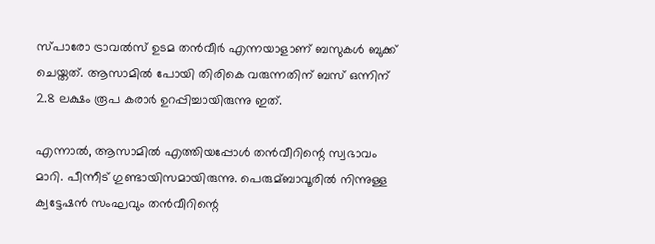സ്പാരോ ട്രാവല്‍സ് ഉടമ തന്‍വീര്‍ എന്നയാളാണ് ബസുകള്‍ ബുക്ക് ചെയ്തത്. ആസാമില്‍ പോയി തിരികെ വരുന്നതിന് ബസ് ഒന്നിന് 2.8 ലക്ഷം രൂപ കരാര്‍ ഉറപ്പിച്ചായിരുന്നു ഇത്.

എന്നാല്‍, ആസാമില്‍ എത്തിയപ്പോള്‍ തന്‍വീറിന്റെ സ്വഭാവം മാറി. പീന്നീട് ഗുണ്ടായിസമായിരുന്നു. പെരുമ്ബാവൂരില്‍ നിന്നുള്ള ക്വട്ടേഷന്‍ സംഘവും തന്‍വീറിന്റെ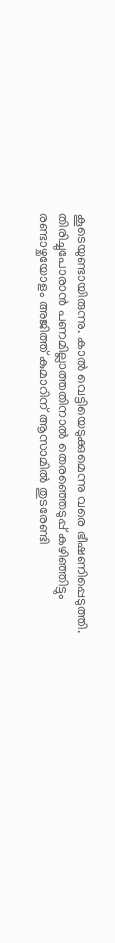കൂടെയുണ്ടായിരുന്നു. കാല്‍ വെട്ടിയെടുക്കുമെന്നു വരെ ഭീഷണിപ്പെടുത്തി. തിരിച്ചുപോരാന്‍ പണമില്ലാത്തതിനാല്‍ തെരഞ്ഞെടുപ്പ് കഴിഞ്ഞിട്ടും രണ്ടാഴ്ചയോളം അജിത്ത് കുമാറിന് ആസാമില്‍ തുടരേണ്ടി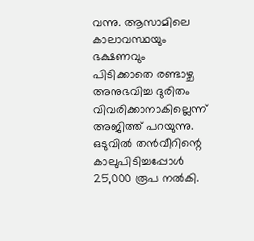വന്നു. ആസാമിലെ കാലാവസ്ഥയും ഭക്ഷണവും പിടിക്കാതെ രണ്ടാഴ്ച അനുഭവിച്ച ദുരിതം വിവരിക്കാനാകില്ലെന്ന് അജിത്ത് പറയുന്നു. ഒടുവില്‍ തന്‍വീറിന്റെ കാലുപിടിച്ചപ്പോള്‍ 25,000 രൂപ നല്‍കി.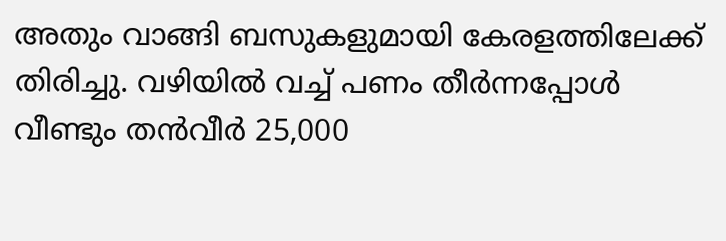അതും വാങ്ങി ബസുകളുമായി കേരളത്തിലേക്ക് തിരിച്ചു. വഴിയില്‍ വച്ച്‌ പണം തീര്‍ന്നപ്പോള്‍ വീണ്ടും തന്‍വീര്‍ 25,000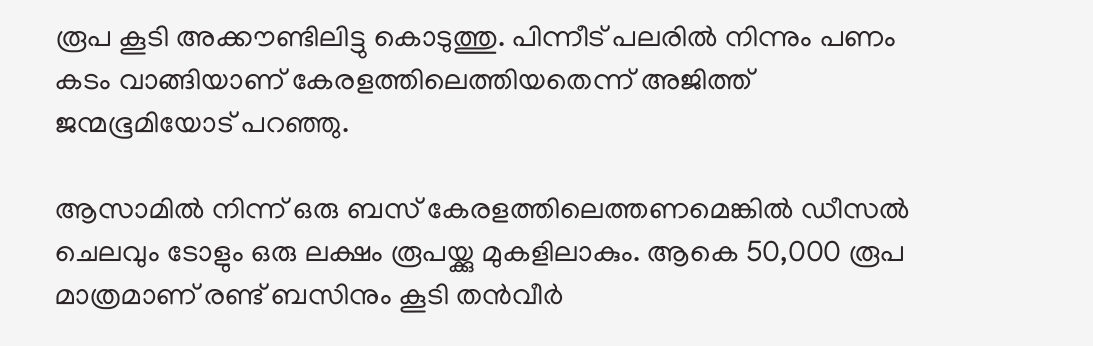രൂപ കൂടി അക്കൗണ്ടിലിട്ടു കൊടുത്തു. പിന്നീട് പലരില്‍ നിന്നും പണം കടം വാങ്ങിയാണ് കേരളത്തിലെത്തിയതെന്ന് അജിത്ത് ജന്മഭൂമിയോട് പറഞ്ഞു.

ആസാമില്‍ നിന്ന് ഒരു ബസ് കേരളത്തിലെത്തണമെങ്കില്‍ ഡീസല്‍ ചെലവും ടോളും ഒരു ലക്ഷം രൂപയ്ക്കു മുകളിലാകും. ആകെ 50,000 രൂപ മാത്രമാണ് രണ്ട് ബസിനും കൂടി തന്‍വീര്‍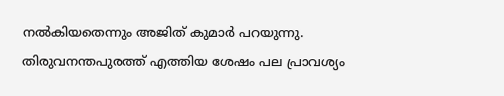നല്‍കിയതെന്നും അജിത് കുമാര്‍ പറയുന്നു. തിരുവനന്തപുരത്ത് എത്തിയ ശേഷം പല പ്രാവശ്യം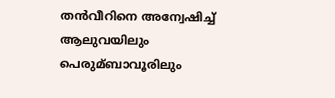തന്‍വീറിനെ അന്വേഷിച്ച്‌ ആലുവയിലും പെരുമ്ബാവൂരിലും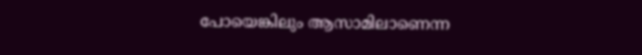പോയെങ്കിലും ആസാമിലാണെന്ന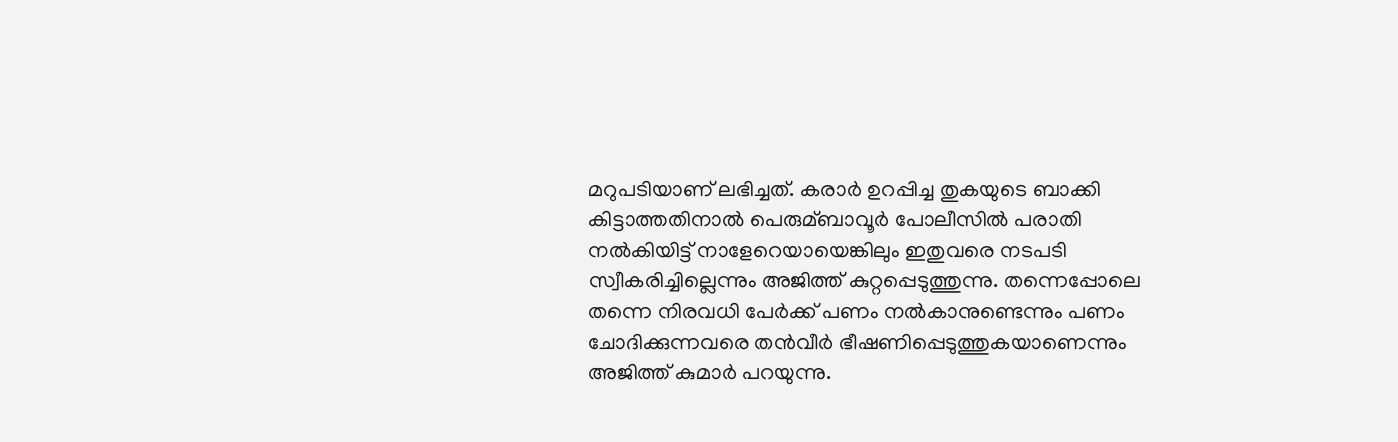മറുപടിയാണ് ലഭിച്ചത്. കരാര്‍ ഉറപ്പിച്ച തുകയുടെ ബാക്കി കിട്ടാത്തതിനാല്‍ പെരുമ്ബാവൂര്‍ പോലീസില്‍ പരാതി നല്‍കിയിട്ട് നാളേറെയായെങ്കിലും ഇതുവരെ നടപടി സ്വീകരിച്ചില്ലെന്നും അജിത്ത് കുറ്റപ്പെടുത്തുന്നു. തന്നെപ്പോലെ തന്നെ നിരവധി പേര്‍ക്ക് പണം നല്‍കാനുണ്ടെന്നും പണം ചോദിക്കുന്നവരെ തന്‍വീര്‍ ഭീഷണിപ്പെടുത്തുകയാണെന്നും അജിത്ത് കുമാര്‍ പറയുന്നു.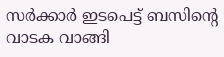സര്‍ക്കാര്‍ ഇടപെട്ട് ബസിന്റെ വാടക വാങ്ങി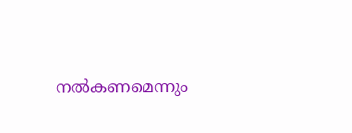നല്‍കണമെന്നും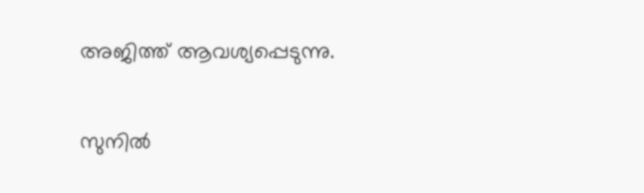അജിത്ത് ആവശ്യപ്പെടുന്നു.

സുനില്‍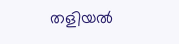തളിയല്‍